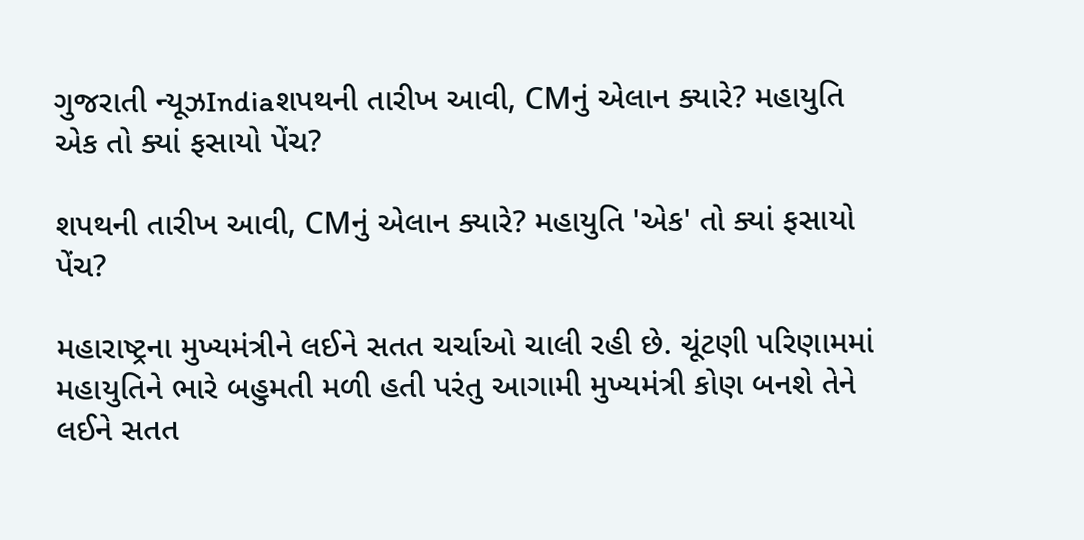ગુજરાતી ન્યૂઝIndiaશપથની તારીખ આવી, CMનું એલાન ક્યારે? મહાયુતિ એક તો ક્યાં ફસાયો પેંચ?

શપથની તારીખ આવી, CMનું એલાન ક્યારે? મહાયુતિ 'એક' તો ક્યાં ફસાયો પેંચ?

મહારાષ્ટ્રના મુખ્યમંત્રીને લઈને સતત ચર્ચાઓ ચાલી રહી છે. ચૂંટણી પરિણામમાં મહાયુતિને ભારે બહુમતી મળી હતી પરંતુ આગામી મુખ્યમંત્રી કોણ બનશે તેને લઈને સતત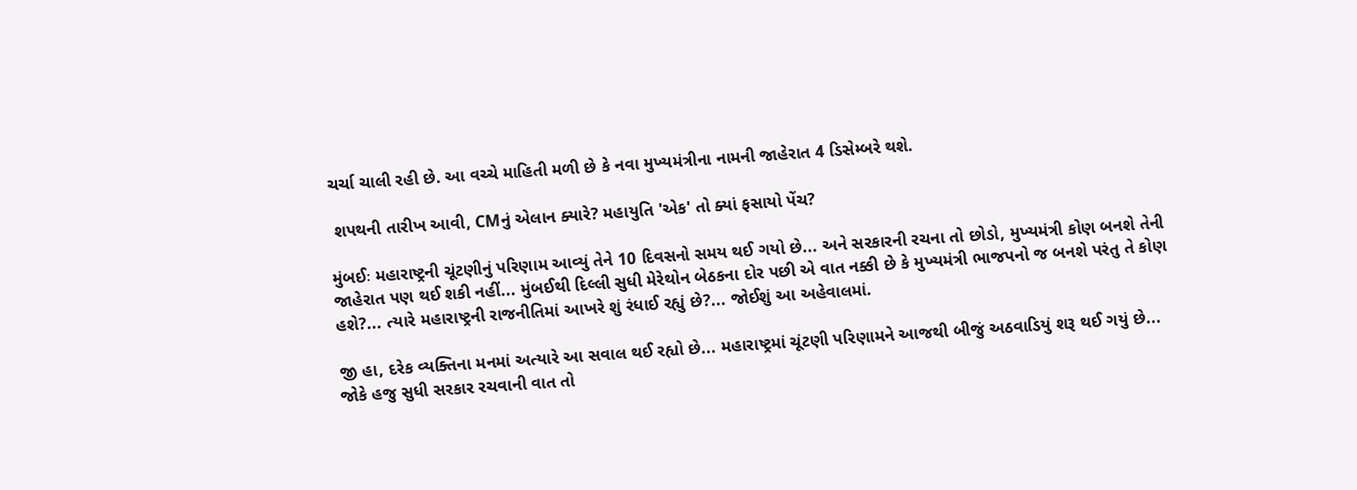ચર્ચા ચાલી રહી છે. આ વચ્ચે માહિતી મળી છે કે નવા મુખ્યમંત્રીના નામની જાહેરાત 4 ડિસેમ્બરે થશે.

 શપથની તારીખ આવી, CMનું એલાન ક્યારે? મહાયુતિ 'એક' તો ક્યાં ફસાયો પેંચ?

મુંબઈઃ મહારાષ્ટ્રની ચૂંટણીનું પરિણામ આવ્યું તેને 10 દિવસનો સમય થઈ ગયો છે... અને સરકારની રચના તો છોડો, મુખ્યમંત્રી કોણ બનશે તેની જાહેરાત પણ થઈ શકી નહીં... મુંબઈથી દિલ્લી સુધી મેરેથોન બેઠકના દોર પછી એ વાત નક્કી છે કે મુખ્યમંત્રી ભાજપનો જ બનશે પરંતુ તે કોણ હશે?... ત્યારે મહારાષ્ટ્રની રાજનીતિમાં આખરે શું રંધાઈ રહ્યું છે?... જોઈશું આ અહેવાલમાં.

જી હા, દરેક વ્યક્તિના મનમાં અત્યારે આ સવાલ થઈ રહ્યો છે... મહારાષ્ટ્રમાં ચૂંટણી પરિણામને આજથી બીજું અઠવાડિયું શરૂ થઈ ગયું છે... જોકે હજુ સુધી સરકાર રચવાની વાત તો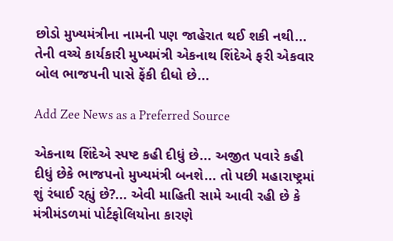છોડો મુખ્યમંત્રીના નામની પણ જાહેરાત થઈ શકી નથી... તેની વચ્ચે કાર્યકારી મુખ્યમંત્રી એકનાથ શિંદેએ ફરી એકવાર બોલ ભાજપની પાસે ફેંકી દીધો છે...

Add Zee News as a Preferred Source

એકનાથ શિંદેએ સ્પષ્ટ કહી દીધું છે... અજીત પવારે કહી દીધું છેકે ભાજપનો મુખ્યમંત્રી બનશે... તો પછી મહારાષ્ટ્રમાં શું રંધાઈ રહ્યું છે?... એવી માહિતી સામે આવી રહી છે કે મંત્રીમંડળમાં પોર્ટફોલિયોના કારણે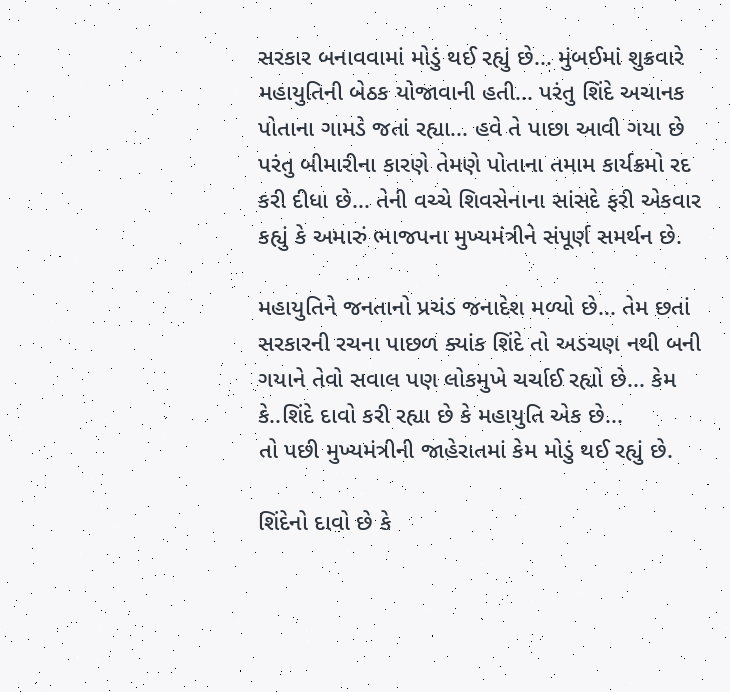સરકાર બનાવવામાં મોડું થઈ રહ્યું છે... મુંબઈમાં શુક્રવારે મહાયુતિની બેઠક યોજાવાની હતી... પરંતુ શિંદે અચાનક પોતાના ગામડે જતાં રહ્યા... હવે તે પાછા આવી ગયા છે પરંતુ બીમારીના કારણે તેમણે પોતાના તમામ કાર્યક્રમો રદ કરી દીધા છે... તેની વચ્ચે શિવસેનાના સાંસદે ફરી એકવાર કહ્યું કે અમારું ભાજપના મુખ્યમંત્રીને સંપૂર્ણ સમર્થન છે.

મહાયુતિને જનતાનો પ્રચંડ જનાદેશ મળ્યો છે... તેમ છતાં સરકારની રચના પાછળ ક્યાંક શિંદે તો અડચણ નથી બની ગયાને તેવો સવાલ પણ લોકમુખે ચર્ચાઈ રહ્યો છે... કેમ કે..શિંદે દાવો કરી રહ્યા છે કે મહાયુતિ એક છે...
તો પછી મુખ્યમંત્રીની જાહેરાતમાં કેમ મોડું થઈ રહ્યું છે.

શિંદેનો દાવો છે કે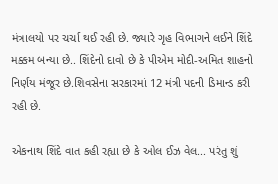મંત્રાલયો પર ચર્ચા થઈ રહી છે. જ્યારે ગૃહ વિભાગને લઈને શિંદે મક્કમ બન્યા છે.. શિંદેનો દાવો છે કે પીએમ મોદી-અમિત શાહનો નિર્ણય મંજૂર છે.શિવસેના સરકારમાં 12 મંત્રી પદની ડિમાન્ડ કરી રહી છે.

એકનાથ શિંદે વાત કહી રહ્યા છે કે ઓલ ઈઝ વેલ... પરંતુ શું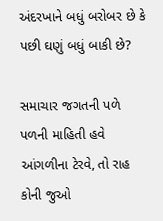અંદરખાને બધું બરોબર છે કે પછી ઘણું બધું બાકી છે?

સમાચાર જગતની પળે પળની માહિતી હવે આંગળીના ટેરવે, તો રાહ કોની જુઓ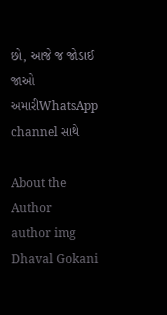છો, આજે જ જોડાઈ જાઓ અમારીWhatsApp channel સાથે

About the Author
author img
Dhaval Gokani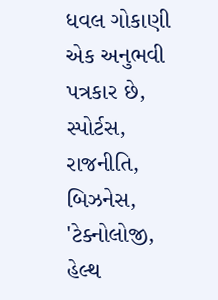ધવલ ગોકાણી એક અનુભવી પત્રકાર છે, સ્પોર્ટસ, રાજનીતિ, બિઝનેસ, 'ટેક્નોલોજી, હેલ્થ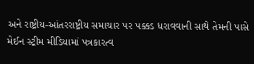અને રાષ્ટ્રીય-આંતરરાષ્ટ્રીય સમાચાર પર પક્કડ ધરાવવાની સાથે તેમની પાસે મેઈન સ્ટ્રીમ મીડિયામાં પત્રકારત્વ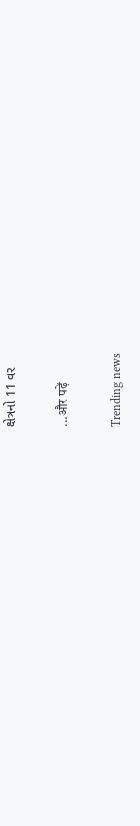ક્ષેત્રનો 11 વર

...और पढ़ें

Trending news